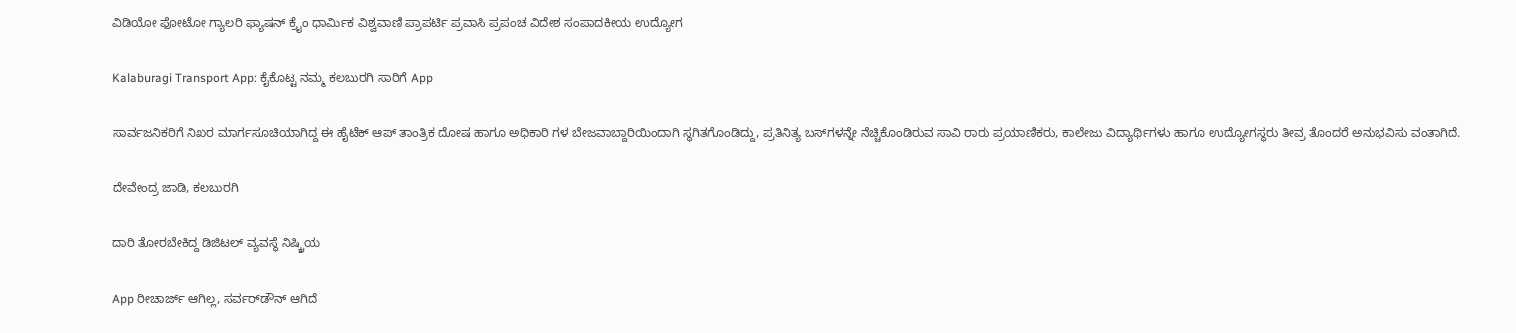ವಿಡಿಯೋ ಫೋಟೋ ಗ್ಯಾಲರಿ ಫ್ಯಾಷನ್ ಕ್ರೈಂ ಧಾರ್ಮಿಕ ವಿಶ್ವವಾಣಿ ಪ್ರಾಪರ್ಟಿ ಪ್ರವಾಸಿ ಪ್ರಪಂಚ ವಿದೇಶ ಸಂಪಾದಕೀಯ ಉದ್ಯೋಗ

Kalaburagi Transport App: ಕೈಕೊಟ್ಟ ನಮ್ಮ ಕಲಬುರಗಿ ಸಾರಿಗೆ App

ಸಾರ್ವಜನಿಕರಿಗೆ ನಿಖರ ಮಾರ್ಗಸೂಚಿಯಾಗಿದ್ದ ಈ ಹೈಟೆಕ್ ಆಪ್ ತಾಂತ್ರಿಕ ದೋಷ ಹಾಗೂ ಅಧಿಕಾರಿ ಗಳ ಬೇಜವಾಬ್ದಾರಿಯಿಂದಾಗಿ ಸ್ಥಗಿತಗೊಂಡಿದ್ದು, ಪ್ರತಿನಿತ್ಯ ಬಸ್‌ಗಳನ್ನೇ ನೆಚ್ಚಿಕೊಂಡಿರುವ ಸಾವಿ ರಾರು ಪ್ರಯಾಣಿಕರು, ಕಾಲೇಜು ವಿದ್ಯಾರ್ಥಿಗಳು ಹಾಗೂ ಉದ್ಯೋಗಸ್ಥರು ತೀವ್ರ ತೊಂದರೆ ಅನುಭವಿಸು ವಂತಾಗಿದೆ.

ದೇವೇಂದ್ರ ಜಾಡಿ, ಕಲಬುರಗಿ

ದಾರಿ ತೋರಬೇಕಿದ್ದ ಡಿಜಿಟಲ್ ವ್ಯವಸ್ಥೆ ನಿಷ್ಕ್ರಿಯ

App ರೀಚಾರ್ಜ್ ಆಗಿಲ್ಲ, ಸರ್ವರ್‌ಡೌನ್ ಆಗಿದೆ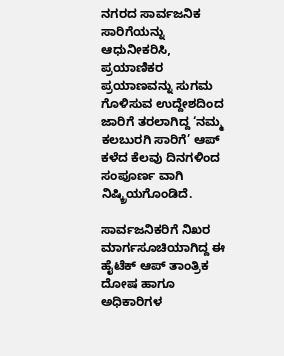ನಗರದ ಸಾರ್ವಜನಿಕ ಸಾರಿಗೆಯನ್ನು ಆಧುನೀಕರಿಸಿ, ಪ್ರಯಾಣಿಕರ ಪ್ರಯಾಣವನ್ನು ಸುಗಮ ಗೊಳಿಸುವ ಉದ್ದೇಶದಿಂದ ಜಾರಿಗೆ ತರಲಾಗಿದ್ದ ‘ನಮ್ಮ ಕಲಬುರಗಿ ಸಾರಿಗೆ’ ಆಪ್ ಕಳೆದ ಕೆಲವು ದಿನಗಳಿಂದ ಸಂಪೂರ್ಣ ವಾಗಿ ನಿಷ್ಕ್ರಿಯಗೊಂಡಿದೆ.

ಸಾರ್ವಜನಿಕರಿಗೆ ನಿಖರ ಮಾರ್ಗಸೂಚಿಯಾಗಿದ್ದ ಈ ಹೈಟೆಕ್ ಆಪ್ ತಾಂತ್ರಿಕ ದೋಷ ಹಾಗೂ ಅಧಿಕಾರಿಗಳ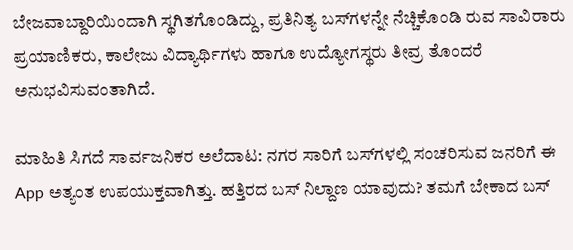ಬೇಜವಾಬ್ದಾರಿಯಿಂದಾಗಿ ಸ್ಥಗಿತಗೊಂಡಿದ್ದು, ಪ್ರತಿನಿತ್ಯ ಬಸ್‌ಗಳನ್ನೇ ನೆಚ್ಚಿಕೊಂಡಿ ರುವ ಸಾವಿರಾರು ಪ್ರಯಾಣಿಕರು, ಕಾಲೇಜು ವಿದ್ಯಾರ್ಥಿಗಳು ಹಾಗೂ ಉದ್ಯೋಗಸ್ಥರು ತೀವ್ರ ತೊಂದರೆ ಅನುಭವಿಸುವಂತಾಗಿದೆ.

ಮಾಹಿತಿ ಸಿಗದೆ ಸಾರ್ವಜನಿಕರ ಅಲೆದಾಟ: ನಗರ ಸಾರಿಗೆ ಬಸ್‌ಗಳಲ್ಲಿ ಸಂಚರಿಸುವ ಜನರಿಗೆ ಈ App ಅತ್ಯಂತ ಉಪಯುಕ್ತವಾಗಿತ್ತು. ಹತ್ತಿರದ ಬಸ್ ನಿಲ್ದಾಣ ಯಾವುದು? ತಮಗೆ ಬೇಕಾದ ಬಸ್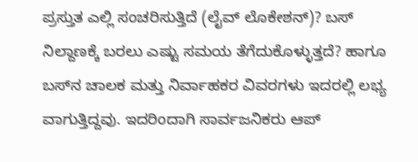ಪ್ರಸ್ತುತ ಎಲ್ಲಿ ಸಂಚರಿಸುತ್ತಿದೆ (ಲೈವ್ ಲೊಕೇಶನ್)? ಬಸ್ ನಿಲ್ದಾಣಕ್ಕೆ ಬರಲು ಎಷ್ಟು ಸಮಯ ತೆಗೆದುಕೊಳ್ಳುತ್ತದೆ? ಹಾಗೂ ಬಸ್‌ನ ಚಾಲಕ ಮತ್ತು ನಿರ್ವಾಹಕರ ವಿವರಗಳು ಇದರಲ್ಲಿ ಲಭ್ಯ ವಾಗುತ್ತಿದ್ದವು. ಇದರಿಂದಾಗಿ ಸಾರ್ವಜನಿಕರು ಆಪ್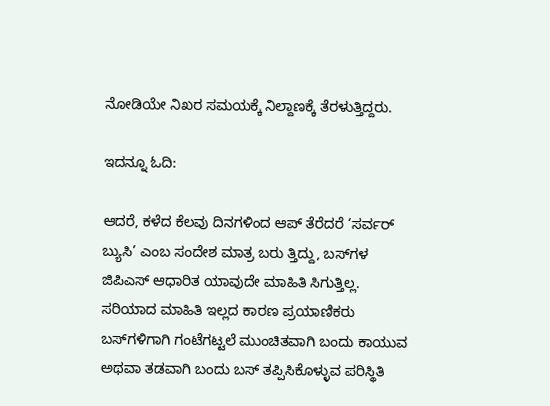ನೋಡಿಯೇ ನಿಖರ ಸಮಯಕ್ಕೆ ನಿಲ್ದಾಣಕ್ಕೆ ತೆರಳುತ್ತಿದ್ದರು.

ಇದನ್ನೂ ಓದಿ:

ಆದರೆ, ಕಳೆದ ಕೆಲವು ದಿನಗಳಿಂದ ಆಪ್ ತೆರೆದರೆ ‘ಸರ್ವರ್ ಬ್ಯುಸಿ’ ಎಂಬ ಸಂದೇಶ ಮಾತ್ರ ಬರು ತ್ತಿದ್ದು, ಬಸ್‌ಗಳ ಜಿಪಿಎಸ್ ಆಧಾರಿತ ಯಾವುದೇ ಮಾಹಿತಿ ಸಿಗುತ್ತಿಲ್ಲ. ಸರಿಯಾದ ಮಾಹಿತಿ ಇಲ್ಲದ ಕಾರಣ ಪ್ರಯಾಣಿಕರು ಬಸ್‌ಗಳಿಗಾಗಿ ಗಂಟೆಗಟ್ಟಲೆ ಮುಂಚಿತವಾಗಿ ಬಂದು ಕಾಯುವ ಅಥವಾ ತಡವಾಗಿ ಬಂದು ಬಸ್ ತಪ್ಪಿಸಿಕೊಳ್ಳುವ ಪರಿಸ್ಥಿತಿ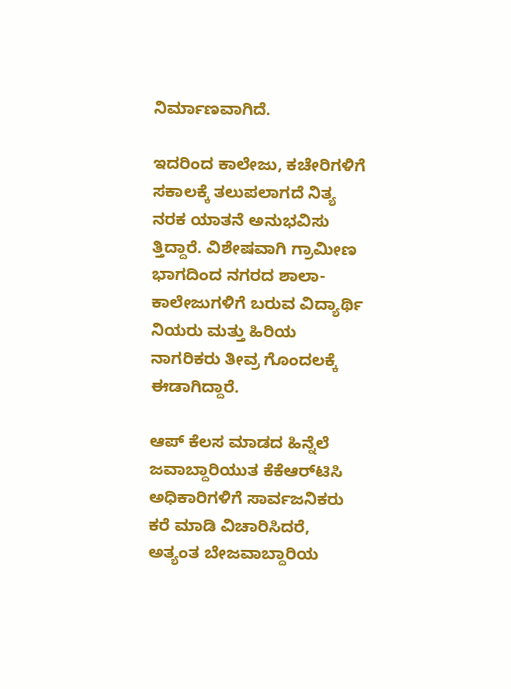ನಿರ್ಮಾಣವಾಗಿದೆ.

ಇದರಿಂದ ಕಾಲೇಜು, ಕಚೇರಿಗಳಿಗೆ ಸಕಾಲಕ್ಕೆ ತಲುಪಲಾಗದೆ ನಿತ್ಯ ನರಕ ಯಾತನೆ ಅನುಭವಿಸು ತ್ತಿದ್ದಾರೆ. ವಿಶೇಷವಾಗಿ ಗ್ರಾಮೀಣ ಭಾಗದಿಂದ ನಗರದ ಶಾಲಾ-ಕಾಲೇಜುಗಳಿಗೆ ಬರುವ ವಿದ್ಯಾರ್ಥಿ ನಿಯರು ಮತ್ತು ಹಿರಿಯ ನಾಗರಿಕರು ತೀವ್ರ ಗೊಂದಲಕ್ಕೆ ಈಡಾಗಿದ್ದಾರೆ.

ಆಪ್ ಕೆಲಸ ಮಾಡದ ಹಿನ್ನೆಲೆ ಜವಾಬ್ದಾರಿಯುತ ಕೆಕೆಆರ್‌ಟಿಸಿ ಅಧಿಕಾರಿಗಳಿಗೆ ಸಾರ್ವಜನಿಕರು ಕರೆ ಮಾಡಿ ವಿಚಾರಿಸಿದರೆ, ಅತ್ಯಂತ ಬೇಜವಾಬ್ದಾರಿಯ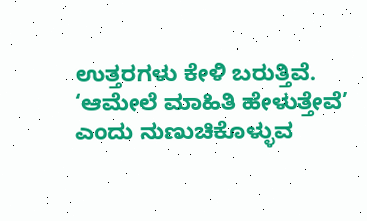ಉತ್ತರಗಳು ಕೇಳಿ ಬರುತ್ತಿವೆ. ‘ಆಮೇಲೆ ಮಾಹಿತಿ ಹೇಳುತ್ತೇವೆ’ ಎಂದು ನುಣುಚಿಕೊಳ್ಳುವ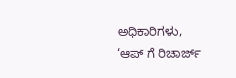ಅಧಿಕಾರಿಗಳು, ‘ಆಪ್ ಗೆ ರಿಚಾರ್ಜ್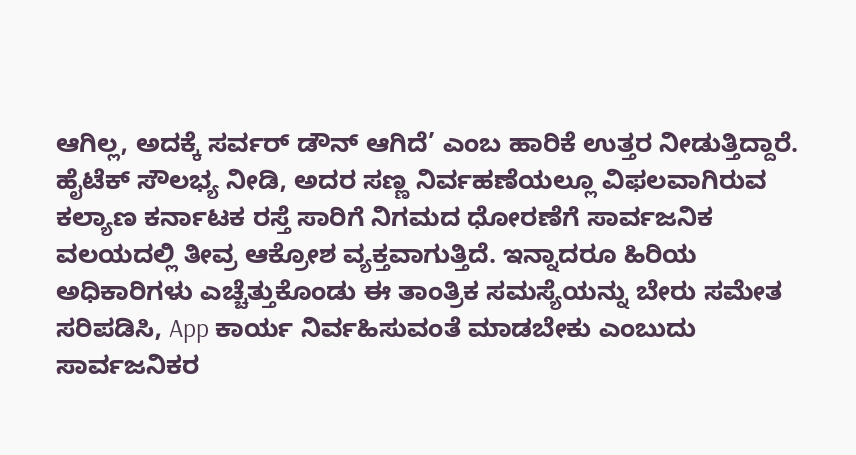ಆಗಿಲ್ಲ, ಅದಕ್ಕೆ ಸರ್ವರ್ ಡೌನ್ ಆಗಿದೆ’ ಎಂಬ ಹಾರಿಕೆ ಉತ್ತರ ನೀಡುತ್ತಿದ್ದಾರೆ. ಹೈಟೆಕ್ ಸೌಲಭ್ಯ ನೀಡಿ, ಅದರ ಸಣ್ಣ ನಿರ್ವಹಣೆಯಲ್ಲೂ ವಿಫಲವಾಗಿರುವ ಕಲ್ಯಾಣ ಕರ್ನಾಟಕ ರಸ್ತೆ ಸಾರಿಗೆ ನಿಗಮದ ಧೋರಣೆಗೆ ಸಾರ್ವಜನಿಕ ವಲಯದಲ್ಲಿ ತೀವ್ರ ಆಕ್ರೋಶ ವ್ಯಕ್ತವಾಗುತ್ತಿದೆ. ಇನ್ನಾದರೂ ಹಿರಿಯ ಅಧಿಕಾರಿಗಳು ಎಚ್ಚೆತ್ತುಕೊಂಡು ಈ ತಾಂತ್ರಿಕ ಸಮಸ್ಯೆಯನ್ನು ಬೇರು ಸಮೇತ ಸರಿಪಡಿಸಿ, App ಕಾರ್ಯ ನಿರ್ವಹಿಸುವಂತೆ ಮಾಡಬೇಕು ಎಂಬುದು ಸಾರ್ವಜನಿಕರ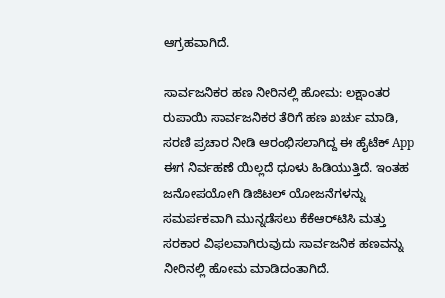ಆಗ್ರಹವಾಗಿದೆ.

ಸಾರ್ವಜನಿಕರ ಹಣ ನೀರಿನಲ್ಲಿ ಹೋಮ: ಲಕ್ಷಾಂತರ ರುಪಾಯಿ ಸಾರ್ವಜನಿಕರ ತೆರಿಗೆ ಹಣ ಖರ್ಚು ಮಾಡಿ, ಸರಣಿ ಪ್ರಚಾರ ನೀಡಿ ಆರಂಭಿಸಲಾಗಿದ್ದ ಈ ಹೈಟೆಕ್ App ಈಗ ನಿರ್ವಹಣೆ ಯಿಲ್ಲದೆ ಧೂಳು ಹಿಡಿಯುತ್ತಿದೆ. ಇಂತಹ ಜನೋಪಯೋಗಿ ಡಿಜಿಟಲ್ ಯೋಜನೆಗಳನ್ನು ಸಮರ್ಪಕವಾಗಿ ಮುನ್ನಡೆಸಲು ಕೆಕೆಆರ್‌ಟಿಸಿ ಮತ್ತು ಸರಕಾರ ವಿಫಲವಾಗಿರುವುದು ಸಾರ್ವಜನಿಕ ಹಣವನ್ನು ನೀರಿನಲ್ಲಿ ಹೋಮ ಮಾಡಿದಂತಾಗಿದೆ.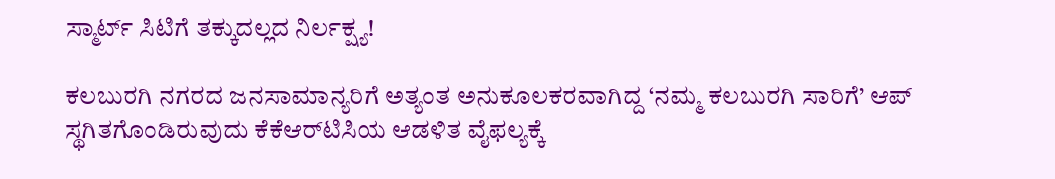ಸ್ಮಾರ್ಟ್ ಸಿಟಿಗೆ ತಕ್ಕುದಲ್ಲದ ನಿರ್ಲಕ್ಷ್ಯ!

ಕಲಬುರಗಿ ನಗರದ ಜನಸಾಮಾನ್ಯರಿಗೆ ಅತ್ಯಂತ ಅನುಕೂಲಕರವಾಗಿದ್ದ ‘ನಮ್ಮ ಕಲಬುರಗಿ ಸಾರಿಗೆ’ ಆಪ್ ಸ್ಥಗಿತಗೊಂಡಿರುವುದು ಕೆಕೆಆರ್‌ಟಿಸಿಯ ಆಡಳಿತ ವೈಫಲ್ಯಕ್ಕೆ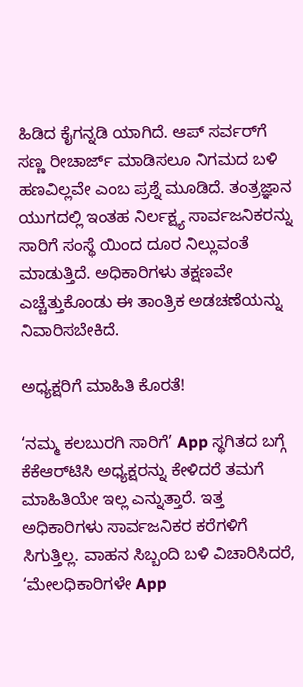ಹಿಡಿದ ಕೈಗನ್ನಡಿ ಯಾಗಿದೆ. ಆಪ್ ಸರ್ವರ್‌ಗೆ ಸಣ್ಣ ರೀಚಾರ್ಜ್ ಮಾಡಿಸಲೂ ನಿಗಮದ ಬಳಿ ಹಣವಿಲ್ಲವೇ ಎಂಬ ಪ್ರಶ್ನೆ ಮೂಡಿದೆ. ತಂತ್ರಜ್ಞಾನ ಯುಗದಲ್ಲಿ ಇಂತಹ ನಿರ್ಲಕ್ಷ್ಯ ಸಾರ್ವಜನಿಕರನ್ನು ಸಾರಿಗೆ ಸಂಸ್ಥೆ ಯಿಂದ ದೂರ ನಿಲ್ಲುವಂತೆ ಮಾಡುತ್ತಿದೆ. ಅಧಿಕಾರಿಗಳು ತಕ್ಷಣವೇ ಎಚ್ಚೆತ್ತುಕೊಂಡು ಈ ತಾಂತ್ರಿಕ ಅಡಚಣೆಯನ್ನು ನಿವಾರಿಸಬೇಕಿದೆ.

ಅಧ್ಯಕ್ಷರಿಗೆ ಮಾಹಿತಿ ಕೊರತೆ!

‘ನಮ್ಮ ಕಲಬುರಗಿ ಸಾರಿಗೆ’ App ಸ್ಥಗಿತದ ಬಗ್ಗೆ ಕೆಕೆಆರ್‌ಟಿಸಿ ಅಧ್ಯಕ್ಷರನ್ನು ಕೇಳಿದರೆ ತಮಗೆ ಮಾಹಿತಿಯೇ ಇಲ್ಲ ಎನ್ನುತ್ತಾರೆ. ಇತ್ತ ಅಧಿಕಾರಿಗಳು ಸಾರ್ವಜನಿಕರ ಕರೆಗಳಿಗೆ ಸಿಗುತ್ತಿಲ್ಲ. ವಾಹನ ಸಿಬ್ಬಂದಿ ಬಳಿ ವಿಚಾರಿಸಿದರೆ, ‘ಮೇಲಧಿಕಾರಿಗಳೇ App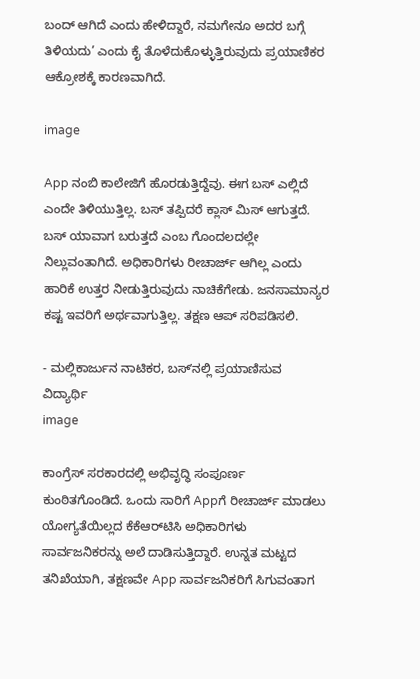ಬಂದ್ ಆಗಿದೆ ಎಂದು ಹೇಳಿದ್ದಾರೆ, ನಮಗೇನೂ ಅದರ ಬಗ್ಗೆ ತಿಳಿಯದು’ ಎಂದು ಕೈ ತೊಳೆದುಕೊಳ್ಳುತ್ತಿರುವುದು ಪ್ರಯಾಣಿಕರ ಆಕ್ರೋಶಕ್ಕೆ ಕಾರಣವಾಗಿದೆ.

image

App ನಂಬಿ ಕಾಲೇಜಿಗೆ ಹೊರಡುತ್ತಿದ್ದೆವು. ಈಗ ಬಸ್ ಎಲ್ಲಿದೆ ಎಂದೇ ತಿಳಿಯುತ್ತಿಲ್ಲ. ಬಸ್ ತಪ್ಪಿದರೆ ಕ್ಲಾಸ್ ಮಿಸ್ ಆಗುತ್ತದೆ. ಬಸ್ ಯಾವಾಗ ಬರುತ್ತದೆ ಎಂಬ ಗೊಂದಲದಲ್ಲೇ ನಿಲ್ಲುವಂತಾಗಿದೆ. ಅಧಿಕಾರಿಗಳು ರೀಚಾರ್ಜ್ ಆಗಿಲ್ಲ ಎಂದು ಹಾರಿಕೆ ಉತ್ತರ ನೀಡುತ್ತಿರುವುದು ನಾಚಿಕೆಗೇಡು. ಜನಸಾಮಾನ್ಯರ ಕಷ್ಟ ಇವರಿಗೆ ಅರ್ಥವಾಗುತ್ತಿಲ್ಲ. ತಕ್ಷಣ ಆಪ್ ಸರಿಪಡಿಸಲಿ.

- ಮಲ್ಲಿಕಾರ್ಜುನ ನಾಟಿಕರ, ಬಸ್ʼನಲ್ಲಿ ಪ್ರಯಾಣಿಸುವ ವಿದ್ಯಾರ್ಥಿ
image

ಕಾಂಗ್ರೆಸ್ ಸರಕಾರದಲ್ಲಿ ಅಭಿವೃದ್ಧಿ ಸಂಪೂರ್ಣ ಕುಂಠಿತಗೊಂಡಿದೆ. ಒಂದು ಸಾರಿಗೆ Appಗೆ ರೀಚಾರ್ಜ್ ಮಾಡಲು ಯೋಗ್ಯತೆಯಿಲ್ಲದ ಕೆಕೆಆರ್‌ಟಿಸಿ ಅಧಿಕಾರಿಗಳು ಸಾರ್ವಜನಿಕರನ್ನು ಅಲೆ ದಾಡಿಸುತ್ತಿದ್ದಾರೆ. ಉನ್ನತ ಮಟ್ಟದ ತನಿಖೆಯಾಗಿ, ತಕ್ಷಣವೇ App ಸಾರ್ವಜನಿಕರಿಗೆ ಸಿಗುವಂತಾಗ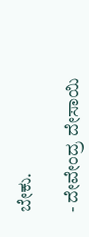ಬೇಕು.

- ದೇವೇಂದ್ರ ದೇಸಾಯಿ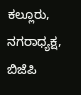ಕಲ್ಲೂರು, ನಗರಾಧ್ಯಕ್ಷ, ಬಿಜೆಪಿ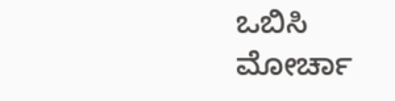ಒಬಿಸಿ ಮೋರ್ಚಾ